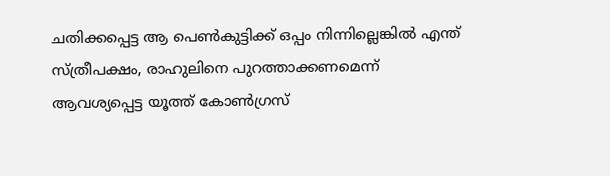ചതിക്കപ്പെട്ട ആ പെണ്‍കുട്ടിക്ക് ഒപ്പം നിന്നില്ലെങ്കില്‍ എന്ത് സ്ത്രീപക്ഷം, രാഹുലിനെ പുറത്താക്കണമെന്ന് ആവശ്യപ്പെട്ട യൂത്ത് കോണ്‍ഗ്രസ്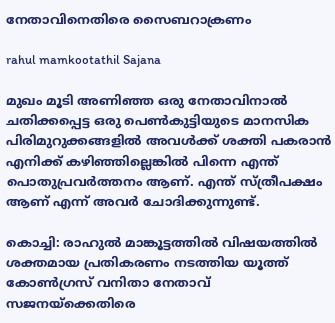നേതാവിനെതിരെ സൈബറാക്രണം

rahul mamkootathil Sajana

മുഖം മൂടി അണിഞ്ഞ ഒരു നേതാവിനാല്‍ ചതിക്കപ്പെട്ട ഒരു പെണ്‍കുട്ടിയുടെ മാനസിക പിരിമുറുക്കങ്ങളില്‍ അവള്‍ക്ക് ശക്തി പകരാന്‍ എനിക്ക് കഴിഞ്ഞില്ലെങ്കില്‍ പിന്നെ എന്ത് പൊതുപ്രവര്‍ത്തനം ആണ്. എന്ത് സ്ത്രീപക്ഷം ആണ് എന്ന് അവര്‍ ചോദിക്കുന്നുണ്ട്.

കൊച്ചി: രാഹുല്‍ മാങ്കൂട്ടത്തില്‍ വിഷയത്തില്‍ ശക്തമായ പ്രതികരണം നടത്തിയ യൂത്ത് കോണ്‍ഗ്രസ് വനിതാ നേതാവ് സജനയ്‌ക്കെതിരെ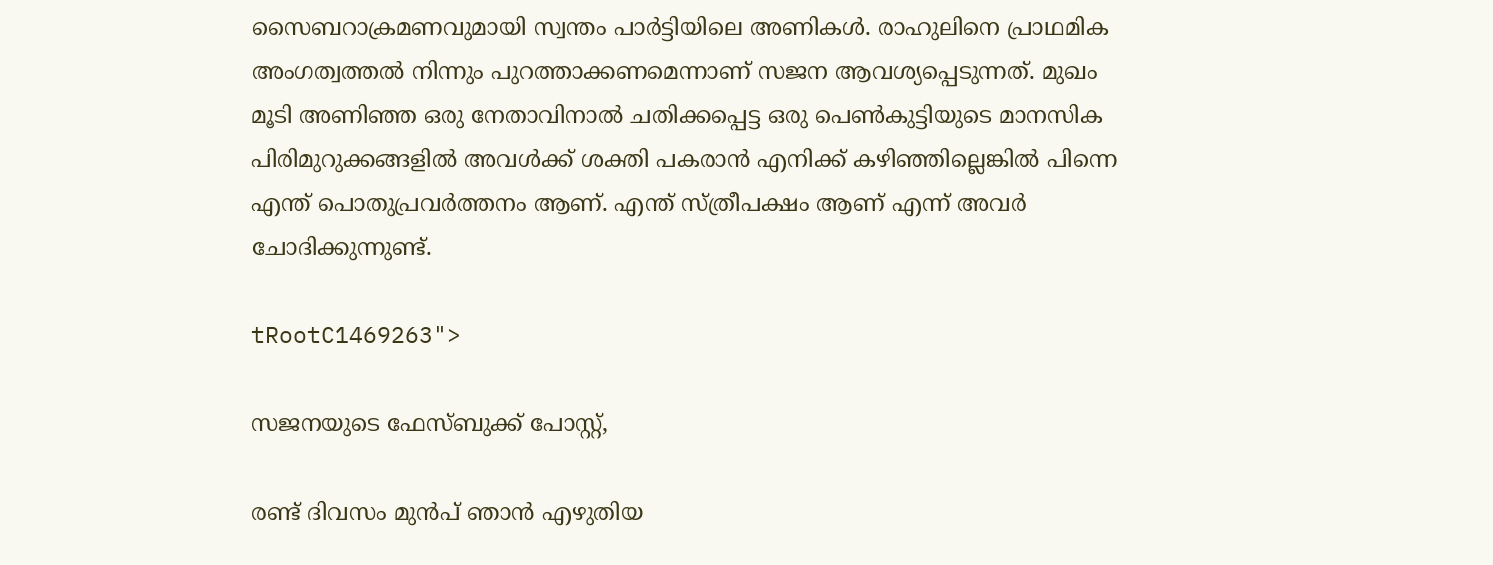സൈബറാക്രമണവുമായി സ്വന്തം പാര്‍ട്ടിയിലെ അണികള്‍. രാഹുലിനെ പ്രാഥമിക അംഗത്വത്തല്‍ നിന്നും പുറത്താക്കണമെന്നാണ് സജന ആവശ്യപ്പെടുന്നത്. മുഖം മൂടി അണിഞ്ഞ ഒരു നേതാവിനാല്‍ ചതിക്കപ്പെട്ട ഒരു പെണ്‍കുട്ടിയുടെ മാനസിക പിരിമുറുക്കങ്ങളില്‍ അവള്‍ക്ക് ശക്തി പകരാന്‍ എനിക്ക് കഴിഞ്ഞില്ലെങ്കില്‍ പിന്നെ എന്ത് പൊതുപ്രവര്‍ത്തനം ആണ്. എന്ത് സ്ത്രീപക്ഷം ആണ് എന്ന് അവര്‍ ചോദിക്കുന്നുണ്ട്.

tRootC1469263">

സജനയുടെ ഫേസ്ബുക്ക് പോസ്റ്റ്,

രണ്ട് ദിവസം മുന്‍പ് ഞാന്‍ എഴുതിയ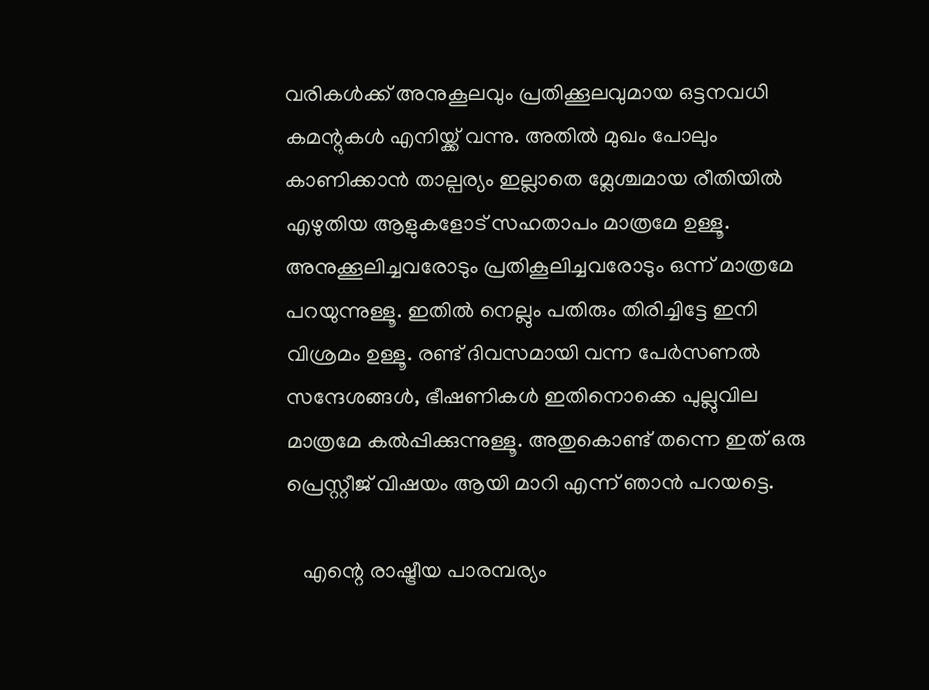വരികള്‍ക്ക് അനുകൂലവും പ്രതിക്കൂലവുമായ ഒട്ടനവധി കമന്റുകള്‍ എനിയ്ക്ക് വന്നു. അതില്‍ മുഖം പോലും കാണിക്കാന്‍ താല്പര്യം ഇല്ലാതെ മ്ലേശ്ചമായ രീതിയില്‍ എഴുതിയ ആളുകളോട് സഹതാപം മാത്രമേ ഉള്ളൂ. അനുക്കൂലിച്ചവരോടും പ്രതികൂലിച്ചവരോടും ഒന്ന് മാത്രമേ പറയുന്നുള്ളൂ. ഇതില്‍ നെല്ലും പതിരും തിരിച്ചിട്ടേ ഇനി വിശ്രമം ഉള്ളൂ. രണ്ട് ദിവസമായി വന്ന പേര്‍സണല്‍ സന്ദേശങ്ങള്‍, ഭീഷണികള്‍ ഇതിനൊക്കെ പുല്ലുവില മാത്രമേ കല്‍പ്പിക്കുന്നുള്ളൂ. അതുകൊണ്ട് തന്നെ ഇത് ഒരു പ്രെസ്റ്റീജ് വിഷയം ആയി മാറി എന്ന് ഞാന്‍ പറയട്ടെ.

   എന്റെ രാഷ്ട്രീയ പാരമ്പര്യം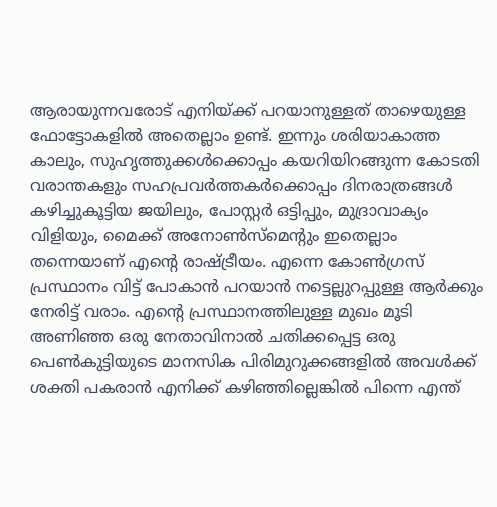ആരായുന്നവരോട് എനിയ്ക്ക് പറയാനുള്ളത് താഴെയുള്ള ഫോട്ടോകളില്‍ അതെല്ലാം ഉണ്ട്. ഇന്നും ശരിയാകാത്ത കാലും, സുഹൃത്തുക്കള്‍ക്കൊപ്പം കയറിയിറങ്ങുന്ന കോടതി വരാന്തകളും സഹപ്രവര്‍ത്തകര്‍ക്കൊപ്പം ദിനരാത്രങ്ങള്‍ കഴിച്ചുകൂട്ടിയ ജയിലും, പോസ്റ്റര്‍ ഒട്ടിപ്പും, മുദ്രാവാക്യം വിളിയും, മൈക്ക് അനോണ്‍സ്മെന്റും ഇതെല്ലാം തന്നെയാണ് എന്റെ രാഷ്ട്രീയം. എന്നെ കോണ്‍ഗ്രസ് പ്രസ്ഥാനം വിട്ട് പോകാന്‍ പറയാന്‍ നട്ടെല്ലുറപ്പുള്ള ആര്‍ക്കും നേരിട്ട് വരാം. എന്റെ പ്രസ്ഥാനത്തിലുള്ള മുഖം മൂടി അണിഞ്ഞ ഒരു നേതാവിനാല്‍ ചതിക്കപ്പെട്ട ഒരു പെണ്‍കുട്ടിയുടെ മാനസിക പിരിമുറുക്കങ്ങളില്‍ അവള്‍ക്ക് ശക്തി പകരാന്‍ എനിക്ക് കഴിഞ്ഞില്ലെങ്കില്‍ പിന്നെ എന്ത്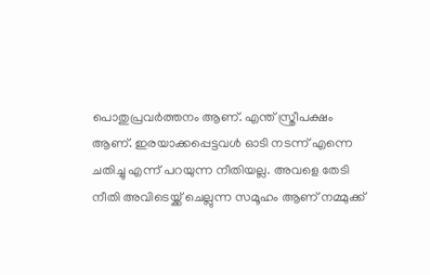പൊതുപ്രവര്‍ത്തനം ആണ്. എന്ത് സ്ത്രീപക്ഷം ആണ്. ഇരയാക്കപ്പെട്ടവള്‍ ഓടി നടന്ന് എന്നെ ചതിച്ചു എന്ന് പറയുന്ന നീതിയല്ല. അവളെ തേടി നീതി അവിടെയ്ക്ക് ചെല്ലുന്ന സമൂഹം ആണ് നമ്മുക്ക്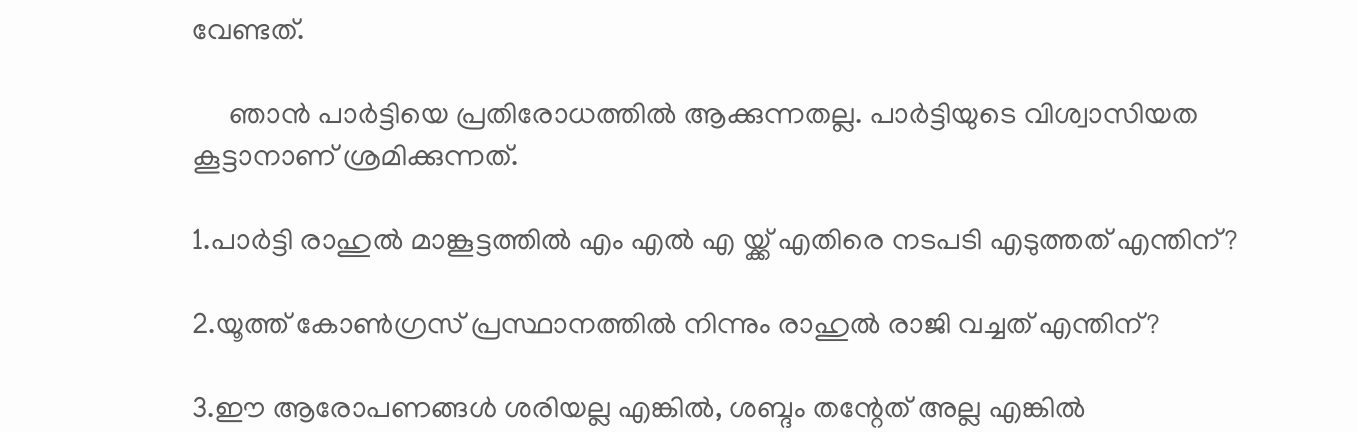വേണ്ടത്.

     ഞാന്‍ പാര്‍ട്ടിയെ പ്രതിരോധത്തില്‍ ആക്കുന്നതല്ല. പാര്‍ട്ടിയുടെ വിശ്വാസിയത കൂട്ടാനാണ് ശ്രമിക്കുന്നത്.

1.പാര്‍ട്ടി രാഹുല്‍ മാങ്കൂട്ടത്തില്‍ എം എല്‍ എ യ്ക്ക് എതിരെ നടപടി എടുത്തത് എന്തിന്?

2.യൂത്ത് കോണ്‍ഗ്രസ് പ്രസ്ഥാനത്തില്‍ നിന്നും രാഹുല്‍ രാജി വച്ചത് എന്തിന്?

3.ഈ ആരോപണങ്ങള്‍ ശരിയല്ല എങ്കില്‍, ശബ്ദം തന്റേത് അല്ല എങ്കില്‍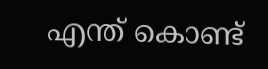എന്ത് കൊണ്ട്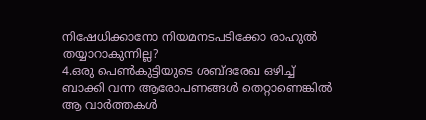നിഷേധിക്കാനോ നിയമനടപടിക്കോ രാഹുല്‍ തയ്യാറാകുന്നില്ല?
4.ഒരു പെണ്‍കുട്ടിയുടെ ശബ്ദരേഖ ഒഴിച്ച് ബാക്കി വന്ന ആരോപണങ്ങള്‍ തെറ്റാണെങ്കില്‍ ആ വാര്‍ത്തകള്‍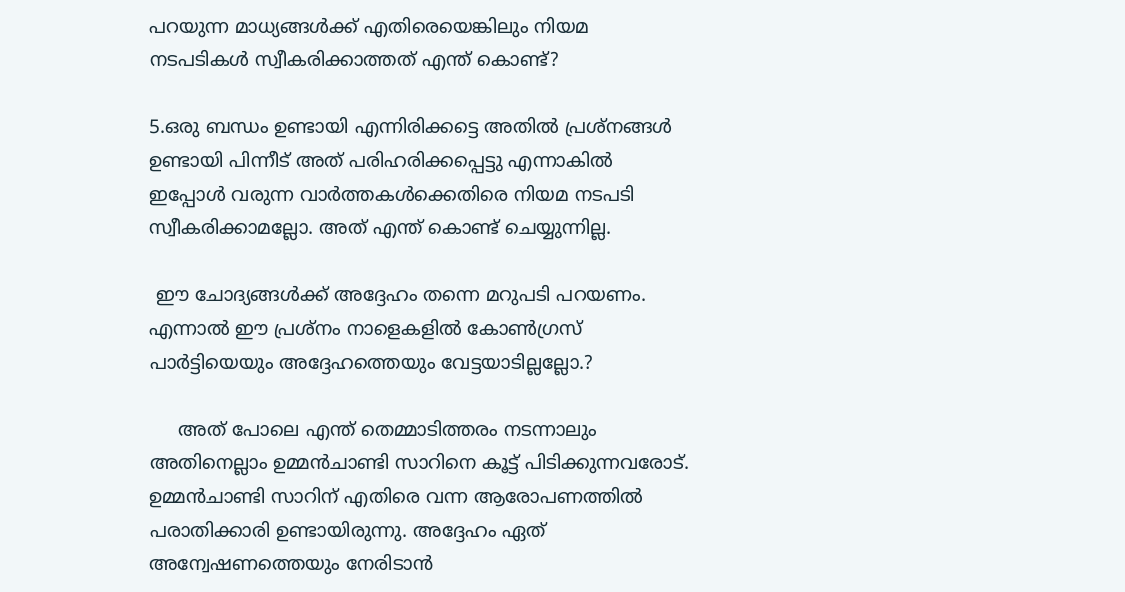പറയുന്ന മാധ്യങ്ങള്‍ക്ക് എതിരെയെങ്കിലും നിയമ നടപടികള്‍ സ്വീകരിക്കാത്തത് എന്ത് കൊണ്ട്?

5.ഒരു ബന്ധം ഉണ്ടായി എന്നിരിക്കട്ടെ അതില്‍ പ്രശ്‌നങ്ങള്‍ ഉണ്ടായി പിന്നീട് അത് പരിഹരിക്കപ്പെട്ടു എന്നാകില്‍ ഇപ്പോള്‍ വരുന്ന വാര്‍ത്തകള്‍ക്കെതിരെ നിയമ നടപടി സ്വീകരിക്കാമല്ലോ. അത് എന്ത് കൊണ്ട് ചെയ്യുന്നില്ല.

 ഈ ചോദ്യങ്ങള്‍ക്ക് അദ്ദേഹം തന്നെ മറുപടി പറയണം. എന്നാല്‍ ഈ പ്രശ്‌നം നാളെകളില്‍ കോണ്‍ഗ്രസ് പാര്‍ട്ടിയെയും അദ്ദേഹത്തെയും വേട്ടയാടില്ലല്ലോ.?

     അത് പോലെ എന്ത് തെമ്മാടിത്തരം നടന്നാലും അതിനെല്ലാം ഉമ്മന്‍ചാണ്ടി സാറിനെ കൂട്ട് പിടിക്കുന്നവരോട്. ഉമ്മന്‍ചാണ്ടി സാറിന് എതിരെ വന്ന ആരോപണത്തില്‍ പരാതിക്കാരി ഉണ്ടായിരുന്നു. അദ്ദേഹം ഏത് അന്വേഷണത്തെയും നേരിടാന്‍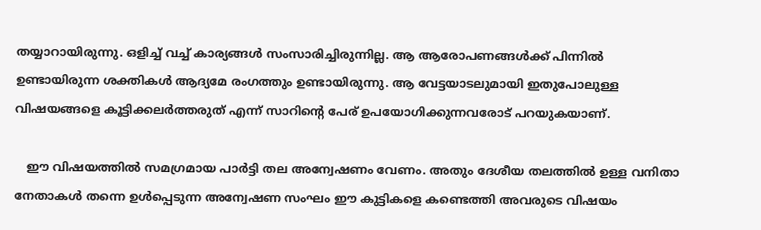തയ്യാറായിരുന്നു. ഒളിച്ച് വച്ച് കാര്യങ്ങള്‍ സംസാരിച്ചിരുന്നില്ല. ആ ആരോപണങ്ങള്‍ക്ക് പിന്നില്‍ ഉണ്ടായിരുന്ന ശക്തികള്‍ ആദ്യമേ രംഗത്തും ഉണ്ടായിരുന്നു. ആ വേട്ടയാടലുമായി ഇതുപോലുള്ള വിഷയങ്ങളെ കൂട്ടിക്കലര്‍ത്തരുത് എന്ന് സാറിന്റെ പേര് ഉപയോഗിക്കുന്നവരോട് പറയുകയാണ്.

   ഈ വിഷയത്തില്‍ സമഗ്രമായ പാര്‍ട്ടി തല അന്വേഷണം വേണം. അതും ദേശീയ തലത്തില്‍ ഉള്ള വനിതാ നേതാകള്‍ തന്നെ ഉള്‍പ്പെടുന്ന അന്വേഷണ സംഘം ഈ കുട്ടികളെ കണ്ടെത്തി അവരുടെ വിഷയം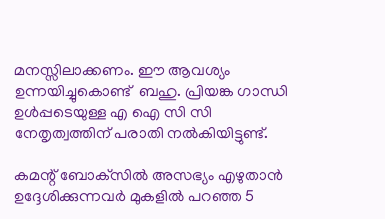മനസ്സിലാക്കണം. ഈ ആവശ്യം ഉന്നയിച്ചുകൊണ്ട്  ബഹു. പ്രിയങ്ക ഗാന്ധി ഉള്‍പ്പടെയുള്ള എ ഐ സി സി നേതൃത്വത്തിന് പരാതി നല്‍കിയിട്ടുണ്ട്.

കമന്റ് ബോക്‌സില്‍ അസഭ്യം എഴുതാന്‍ ഉദ്ദേശിക്കുന്നവര്‍ മുകളില്‍ പറഞ്ഞ 5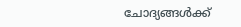ചോദ്യങ്ങള്‍ക്ക്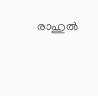രാഹുല്‍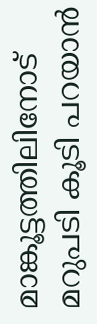മാങ്കൂട്ടത്തിലിനോട് മറുപടി കൂടി പറയാന്‍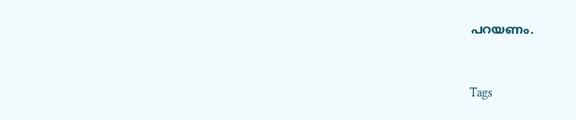പറയണം.


Tags